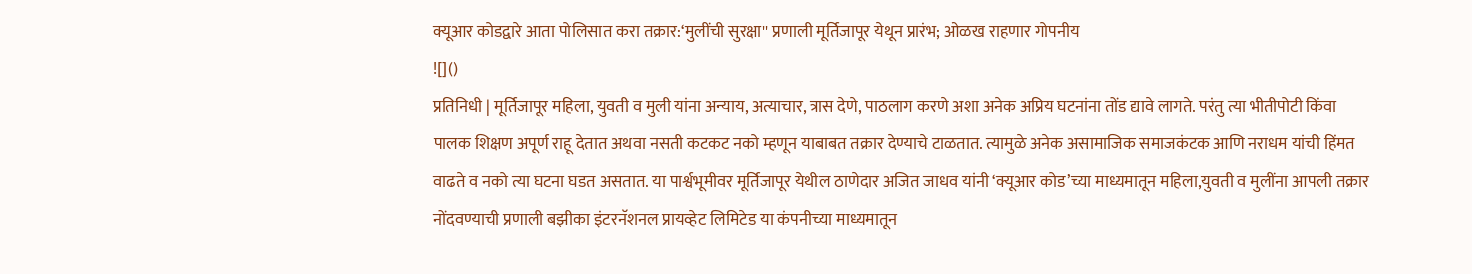क्यूआर कोडद्वारे आता पोलिसात करा तक्रार:‘मुलींची सुरक्षा'' प्रणाली मूर्तिजापूर येथून प्रारंभ; ओळख राहणार गोपनीय
![]()
प्रतिनिधी | मूर्तिजापूर महिला, युवती व मुली यांना अन्याय, अत्याचार, त्रास देणे, पाठलाग करणे अशा अनेक अप्रिय घटनांना तोंड द्यावे लागते. परंतु त्या भीतीपोटी किंवा पालक शिक्षण अपूर्ण राहू देतात अथवा नसती कटकट नको म्हणून याबाबत तक्रार देण्याचे टाळतात. त्यामुळे अनेक असामाजिक समाजकंटक आणि नराधम यांची हिंमत वाढते व नको त्या घटना घडत असतात. या पार्श्वभूमीवर मूर्तिजापूर येथील ठाणेदार अजित जाधव यांनी ‘क्यूआर कोड’च्या माध्यमातून महिला,युवती व मुलींना आपली तक्रार नोंदवण्याची प्रणाली बझीका इंटरनॅशनल प्रायव्हेट लिमिटेड या कंपनीच्या माध्यमातून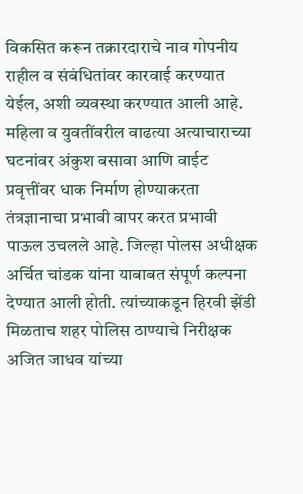विकसित करून तक्रारदाराचे नाव गोपनीय राहील व संबंधितांवर कारवाई करण्यात येईल, अशी व्यवस्था करण्यात आली आहे. महिला व युवतींवरील वाढत्या अत्याचाराच्या घटनांवर अंकुश बसावा आणि वाईट प्रवृत्तींवर धाक निर्माण होण्याकरता तंत्रज्ञानाचा प्रभावी वापर करत प्रभावी पाऊल उचलले आहे. जिल्हा पोलस अधीक्षक अर्चित चांडक यांना याबाबत संपूर्ण कल्पना देण्यात आली होती. त्यांच्याकडून हिरवी झेंडी मिळताच शहर पोलिस ठाण्याचे निरीक्षक अजित जाधव यांच्या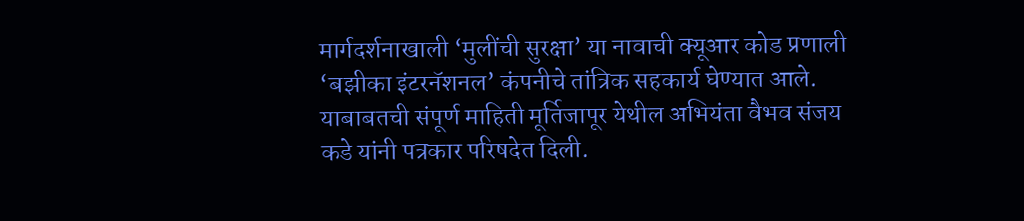मार्गदर्शनाखाली ‘मुलींची सुरक्षा’ या नावाची क्यूआर कोड प्रणाली ‘बझीका इंटरनॅशनल’ कंपनीचे तांत्रिक सहकार्य घेण्यात आले. याबाबतची संपूर्ण माहिती मूर्तिजापूर येथील अभियंता वैभव संजय कडे यांनी पत्रकार परिषदेत दिली.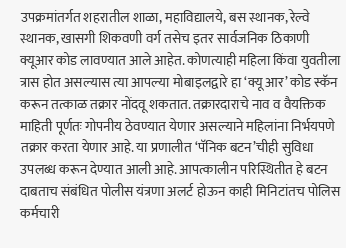उपक्रमांतर्गत शहरातील शाळा, महाविद्यालये, बस स्थानक, रेल्वे स्थानक, खासगी शिकवणी वर्ग तसेच इतर सार्वजनिक ठिकाणी क्यूआर कोड लावण्यात आले आहेत. कोणत्याही महिला किंवा युवतीला त्रास होत असल्यास त्या आपल्या मोबाइलद्वारे हा ‘क्यू आर’ कोड स्कॅन करून तत्काळ तक्रार नोंदवू शकतात. तक्रारदाराचे नाव व वैयक्तिक माहिती पूर्णतः गोपनीय ठेवण्यात येणार असल्याने महिलांना निर्भयपणे तक्रार करता येणार आहे. या प्रणालीत ‘पॅनिक बटन’चीही सुविधा उपलब्ध करून देण्यात आली आहे. आपत्कालीन परिस्थितीत हे बटन दाबताच संबंधित पोलीस यंत्रणा अलर्ट होऊन काही मिनिटांतच पोलिस कर्मचारी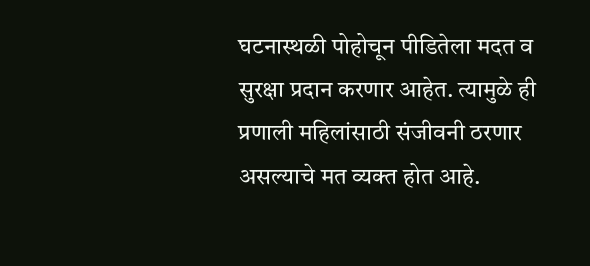घटनास्थळी पोहोचून पीडितेला मदत व सुरक्षा प्रदान करणार आहेत. त्यामुळे ही प्रणाली महिलांसाठी संजीवनी ठरणार असल्याचे मत व्यक्त होत आहे.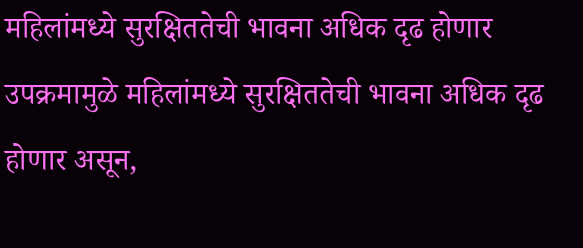महिलांमध्ये सुरक्षिततेची भावना अधिक दृढ होणार उपक्रमामुळे महिलांमध्ये सुरक्षिततेची भावना अधिक दृढ होणार असून,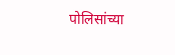पोलिसांच्या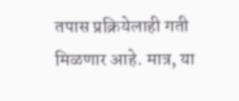तपास प्रक्रियेलाही गती मिळणार आहे. मात्र, या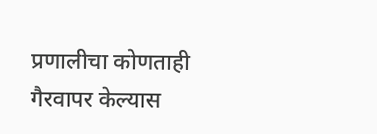प्रणालीचा कोणताही गैरवापर केल्यास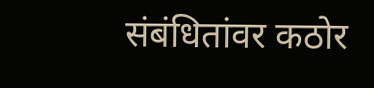संबंधितांवर कठोर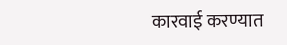कारवाई करण्यात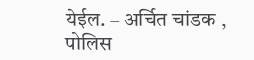येईल. – अर्चित चांडक , पोलिस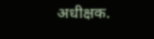अधीक्षक.